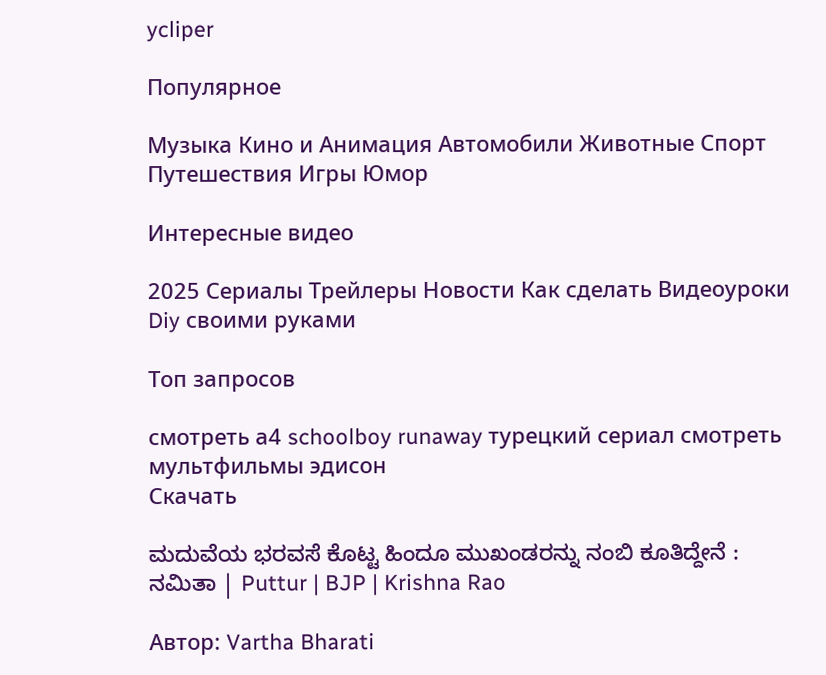ycliper

Популярное

Музыка Кино и Анимация Автомобили Животные Спорт Путешествия Игры Юмор

Интересные видео

2025 Сериалы Трейлеры Новости Как сделать Видеоуроки Diy своими руками

Топ запросов

смотреть а4 schoolboy runaway турецкий сериал смотреть мультфильмы эдисон
Скачать

ಮದುವೆಯ ಭರವಸೆ ಕೊಟ್ಟ ಹಿಂದೂ ಮುಖಂಡರನ್ನು ನಂಬಿ ಕೂತಿದ್ದೇನೆ : ನಮಿತಾ | Puttur | BJP | Krishna Rao

Автор: Vartha Bharati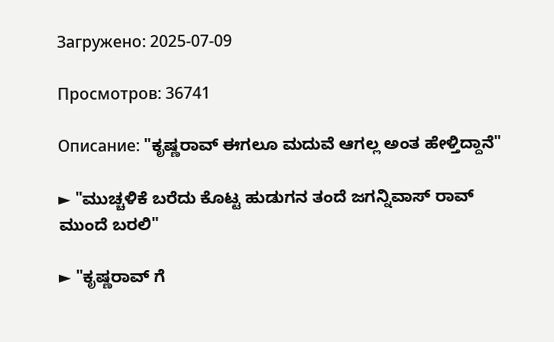Загружено: 2025-07-09

Просмотров: 36741

Описание: "ಕೃಷ್ಣರಾವ್ ಈಗಲೂ ಮದುವೆ ಆಗಲ್ಲ ಅಂತ ಹೇಳ್ತಿದ್ದಾನೆ"

► "ಮುಚ್ಚಳಿಕೆ ಬರೆದು ಕೊಟ್ಟ ಹುಡುಗನ ತಂದೆ ಜಗನ್ನಿವಾಸ್ ರಾವ್ ಮುಂದೆ ಬರಲಿ"

► "ಕೃಷ್ಣರಾವ್ ಗೆ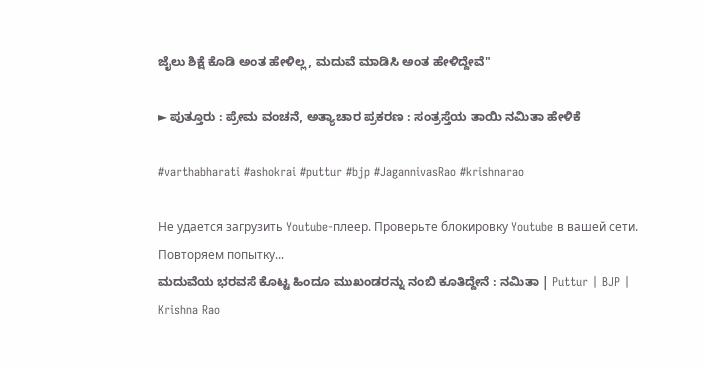ಜೈಲು ಶಿಕ್ಷೆ ಕೊಡಿ ಅಂತ ಹೇಳಿಲ್ಲ, ಮದುವೆ ಮಾಡಿಸಿ ಅಂತ ಹೇಳಿದ್ದೇವೆ"

► ಪುತ್ತೂರು : ಪ್ರೇಮ ವಂಚನೆ, ಅತ್ಯಾಚಾರ ಪ್ರಕರಣ : ಸಂತ್ರಸ್ತೆಯ ತಾಯಿ ನಮಿತಾ ಹೇಳಿಕೆ

#varthabharati #ashokrai #puttur #bjp #JagannivasRao #krishnarao

Не удается загрузить Youtube-плеер. Проверьте блокировку Youtube в вашей сети.
Повторяем попытку...
ಮದುವೆಯ ಭರವಸೆ ಕೊಟ್ಟ ಹಿಂದೂ ಮುಖಂಡರನ್ನು ನಂಬಿ ಕೂತಿದ್ದೇನೆ : ನಮಿತಾ | Puttur | BJP | Krishna Rao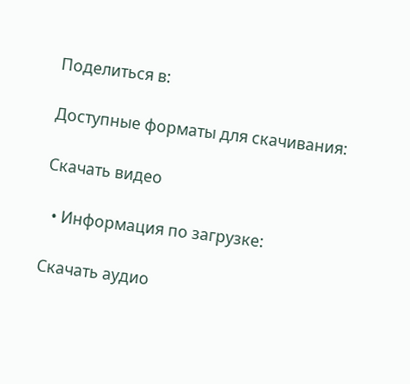Поделиться в:

Доступные форматы для скачивания:

Скачать видео

  • Информация по загрузке:

Скачать аудио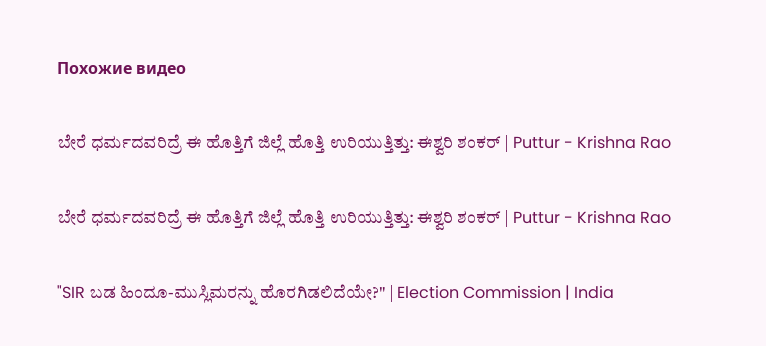Похожие видео

ಬೇರೆ ಧರ್ಮದವರಿದ್ರೆ ಈ ಹೊತ್ತಿಗೆ ಜಿಲ್ಲೆ ಹೊತ್ತಿ ಉರಿಯುತ್ತಿತ್ತು: ಈಶ್ವರಿ ಶಂಕರ್ | Puttur - Krishna Rao

ಬೇರೆ ಧರ್ಮದವರಿದ್ರೆ ಈ ಹೊತ್ತಿಗೆ ಜಿಲ್ಲೆ ಹೊತ್ತಿ ಉರಿಯುತ್ತಿತ್ತು: ಈಶ್ವರಿ ಶಂಕರ್ | Puttur - Krishna Rao

"SIR ಬಡ ಹಿಂದೂ-ಮುಸ್ಲಿಮರನ್ನು ಹೊರಗಿಡಲಿದೆಯೇ?" | Election Commission | India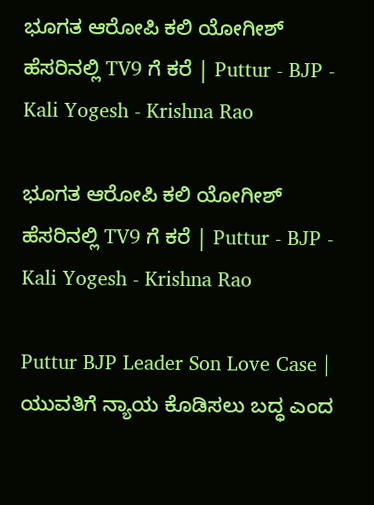ಭೂಗತ ಆರೋಪಿ ಕಲಿ ಯೋಗೀಶ್ ಹೆಸರಿನಲ್ಲಿ TV9 ಗೆ ಕರೆ | Puttur - BJP - Kali Yogesh - Krishna Rao

ಭೂಗತ ಆರೋಪಿ ಕಲಿ ಯೋಗೀಶ್ ಹೆಸರಿನಲ್ಲಿ TV9 ಗೆ ಕರೆ | Puttur - BJP - Kali Yogesh - Krishna Rao

Puttur BJP Leader Son Love Case | ಯುವತಿಗೆ ನ್ಯಾಯ ಕೊಡಿಸಲು ಬದ್ಧ ಎಂದ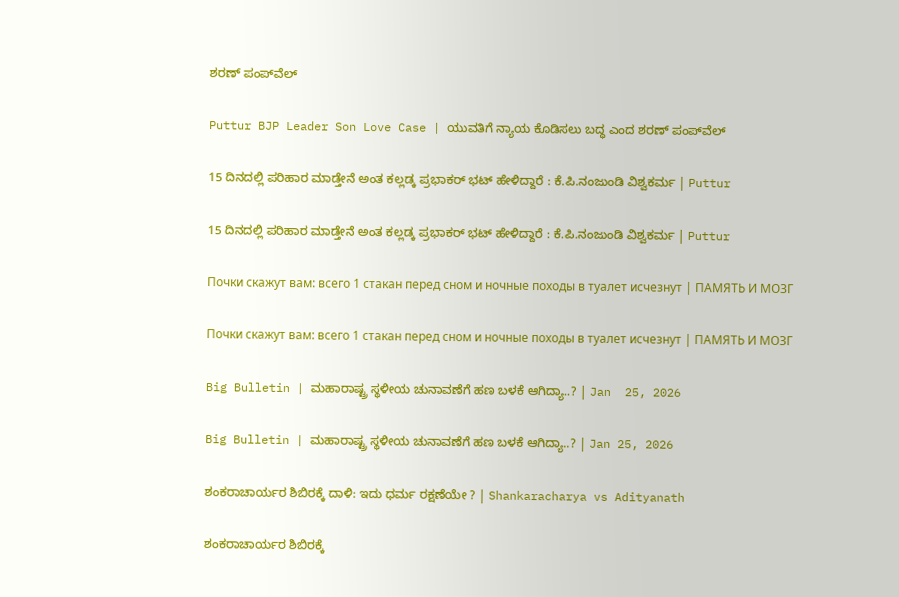ಶರಣ್ ಪಂಪ್‌ವೆಲ್‌

Puttur BJP Leader Son Love Case | ಯುವತಿಗೆ ನ್ಯಾಯ ಕೊಡಿಸಲು ಬದ್ಧ ಎಂದ ಶರಣ್ ಪಂಪ್‌ವೆಲ್‌

15 ದಿನದಲ್ಲಿ ಪರಿಹಾರ ಮಾಡ್ತೇನೆ ಅಂತ ಕಲ್ಲಡ್ಕ ಪ್ರಭಾಕರ್ ಭಟ್ ಹೇಳಿದ್ದಾರೆ : ಕೆ.ಪಿ.ನಂಜುಂಡಿ ವಿಶ್ವಕರ್ಮ | Puttur

15 ದಿನದಲ್ಲಿ ಪರಿಹಾರ ಮಾಡ್ತೇನೆ ಅಂತ ಕಲ್ಲಡ್ಕ ಪ್ರಭಾಕರ್ ಭಟ್ ಹೇಳಿದ್ದಾರೆ : ಕೆ.ಪಿ.ನಂಜುಂಡಿ ವಿಶ್ವಕರ್ಮ | Puttur

Почки скажут вам: всего 1 стакан перед сном и ночные походы в туалет исчезнут | ПАМЯТЬ И МОЗГ

Почки скажут вам: всего 1 стакан перед сном и ночные походы в туалет исчезнут | ПАМЯТЬ И МОЗГ

Big Bulletin | ಮಹಾರಾಷ್ಟ್ರ ಸ್ಥಳೀಯ ಚುನಾವಣೆಗೆ ಹಣ ಬಳಕೆ ಆಗಿದ್ಯಾ..? | Jan  25, 2026

Big Bulletin | ಮಹಾರಾಷ್ಟ್ರ ಸ್ಥಳೀಯ ಚುನಾವಣೆಗೆ ಹಣ ಬಳಕೆ ಆಗಿದ್ಯಾ..? | Jan 25, 2026

ಶಂಕರಾಚಾರ್ಯರ ಶಿಬಿರಕ್ಕೆ ದಾಳಿ: ಇದು ಧರ್ಮ ರಕ್ಷಣೆಯೇ ? | Shankaracharya vs Adityanath

ಶಂಕರಾಚಾರ್ಯರ ಶಿಬಿರಕ್ಕೆ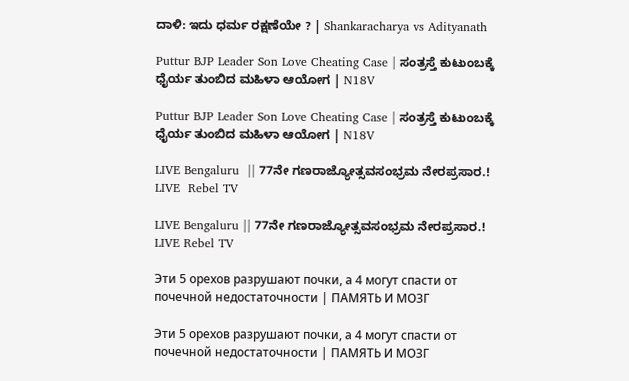ದಾಳಿ: ಇದು ಧರ್ಮ ರಕ್ಷಣೆಯೇ ? | Shankaracharya vs Adityanath

Puttur BJP Leader Son Love Cheating Case | ಸಂತ್ರಸ್ತೆ ಕುಟುಂಬಕ್ಕೆ ಧೈರ್ಯ ತುಂಬಿದ ಮಹಿಳಾ ಆಯೋಗ | N18V

Puttur BJP Leader Son Love Cheating Case | ಸಂತ್ರಸ್ತೆ ಕುಟುಂಬಕ್ಕೆ ಧೈರ್ಯ ತುಂಬಿದ ಮಹಿಳಾ ಆಯೋಗ | N18V

LIVE Bengaluru  || 77ನೇ ಗಣರಾಜ್ಯೋತ್ಸವಸಂಭ್ರಮ ನೇರಪ್ರಸಾರ.! LIVE  Rebel TV

LIVE Bengaluru || 77ನೇ ಗಣರಾಜ್ಯೋತ್ಸವಸಂಭ್ರಮ ನೇರಪ್ರಸಾರ.! LIVE Rebel TV

Эти 5 орехов разрушают почки, а 4 могут спасти от почечной недостаточности | ПАМЯТЬ И МОЗГ

Эти 5 орехов разрушают почки, а 4 могут спасти от почечной недостаточности | ПАМЯТЬ И МОЗГ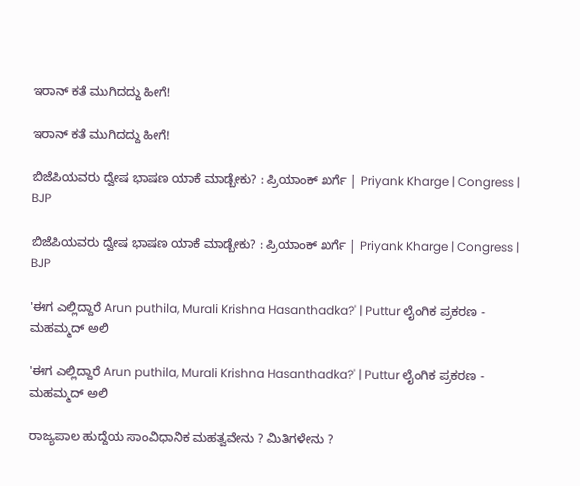ಇರಾನ್ ಕತೆ ಮುಗಿದದ್ದು ಹೀಗೆ!

ಇರಾನ್ ಕತೆ ಮುಗಿದದ್ದು ಹೀಗೆ!

ಬಿಜೆಪಿಯವರು ದ್ವೇಷ ಭಾಷಣ ಯಾಕೆ ಮಾಡ್ಬೇಕು? : ಪ್ರಿಯಾಂಕ್ ಖರ್ಗೆ | Priyank Kharge | Congress | BJP

ಬಿಜೆಪಿಯವರು ದ್ವೇಷ ಭಾಷಣ ಯಾಕೆ ಮಾಡ್ಬೇಕು? : ಪ್ರಿಯಾಂಕ್ ಖರ್ಗೆ | Priyank Kharge | Congress | BJP

'ಈಗ ಎಲ್ಲಿದ್ದಾರೆ Arun puthila, Murali Krishna Hasanthadka?' | Puttur ಲೈಂಗಿಕ ಪ್ರಕರಣ - ಮಹಮ್ಮದ್ ಅಲಿ

'ಈಗ ಎಲ್ಲಿದ್ದಾರೆ Arun puthila, Murali Krishna Hasanthadka?' | Puttur ಲೈಂಗಿಕ ಪ್ರಕರಣ - ಮಹಮ್ಮದ್ ಅಲಿ

ರಾಜ್ಯಪಾಲ ಹುದ್ದೆಯ ಸಾಂವಿಧಾನಿಕ ಮಹತ್ವವೇನು ? ಮಿತಿಗಳೇನು ?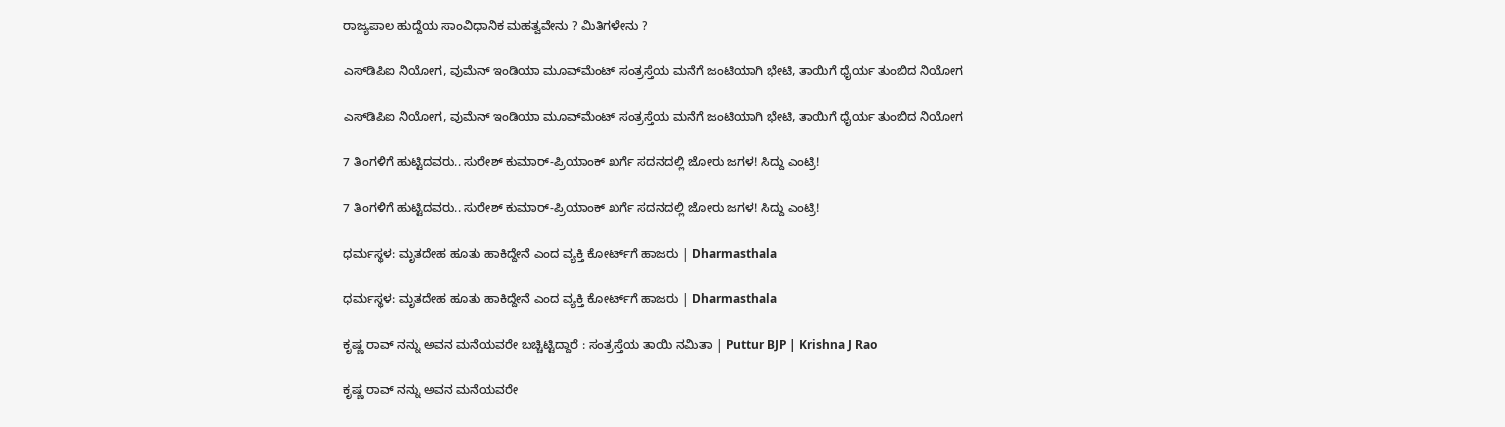ರಾಜ್ಯಪಾಲ ಹುದ್ದೆಯ ಸಾಂವಿಧಾನಿಕ ಮಹತ್ವವೇನು ? ಮಿತಿಗಳೇನು ?

ಎಸ್‍ಡಿಪಿಐ ನಿಯೋಗ, ವುಮೆನ್ ಇಂಡಿಯಾ ಮೂವ್‍ಮೆಂಟ್ ಸಂತ್ರಸ್ತೆಯ ಮನೆಗೆ ಜಂಟಿಯಾಗಿ ಭೇಟಿ, ತಾಯಿಗೆ ಧೈರ್ಯ ತುಂಬಿದ ನಿಯೋಗ

ಎಸ್‍ಡಿಪಿಐ ನಿಯೋಗ, ವುಮೆನ್ ಇಂಡಿಯಾ ಮೂವ್‍ಮೆಂಟ್ ಸಂತ್ರಸ್ತೆಯ ಮನೆಗೆ ಜಂಟಿಯಾಗಿ ಭೇಟಿ, ತಾಯಿಗೆ ಧೈರ್ಯ ತುಂಬಿದ ನಿಯೋಗ

7 ತಿಂಗಳಿಗೆ ಹುಟ್ಟಿದವರು.. ಸುರೇಶ್ ಕುಮಾರ್-ಪ್ರಿಯಾಂಕ್ ಖರ್ಗೆ ಸದನದಲ್ಲಿ ಜೋರು ಜಗಳ! ಸಿದ್ದು ಎಂಟ್ರಿ!

7 ತಿಂಗಳಿಗೆ ಹುಟ್ಟಿದವರು.. ಸುರೇಶ್ ಕುಮಾರ್-ಪ್ರಿಯಾಂಕ್ ಖರ್ಗೆ ಸದನದಲ್ಲಿ ಜೋರು ಜಗಳ! ಸಿದ್ದು ಎಂಟ್ರಿ!

ಧರ್ಮಸ್ಥಳ: ಮೃತದೇಹ ಹೂತು ಹಾಕಿದ್ದೇನೆ ಎಂದ ವ್ಯಕ್ತಿ ಕೋರ್ಟ್‌ಗೆ ಹಾಜರು | Dharmasthala

ಧರ್ಮಸ್ಥಳ: ಮೃತದೇಹ ಹೂತು ಹಾಕಿದ್ದೇನೆ ಎಂದ ವ್ಯಕ್ತಿ ಕೋರ್ಟ್‌ಗೆ ಹಾಜರು | Dharmasthala

ಕೃಷ್ಣ ರಾವ್ ನನ್ನು ಅವನ ಮನೆಯವರೇ ಬಚ್ಚಿಟ್ಟಿದ್ದಾರೆ : ಸಂತ್ರಸ್ತೆಯ ತಾಯಿ ನಮಿತಾ | Puttur BJP | Krishna J Rao

ಕೃಷ್ಣ ರಾವ್ ನನ್ನು ಅವನ ಮನೆಯವರೇ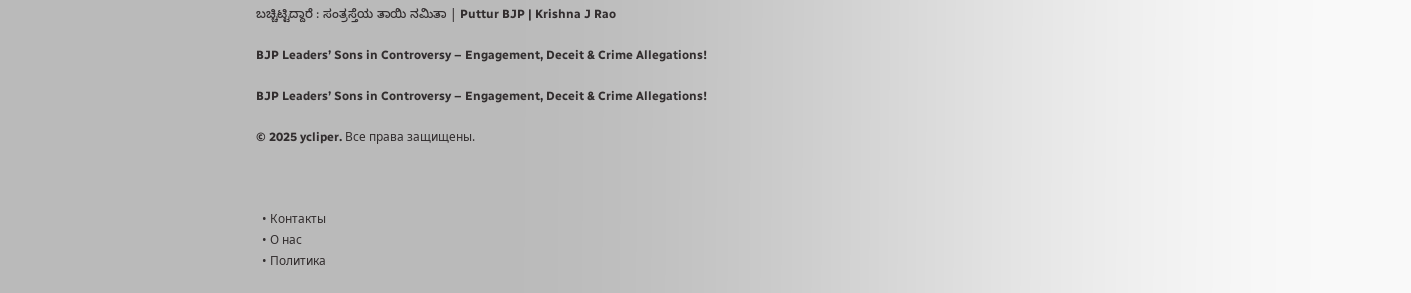ಬಚ್ಚಿಟ್ಟಿದ್ದಾರೆ : ಸಂತ್ರಸ್ತೆಯ ತಾಯಿ ನಮಿತಾ | Puttur BJP | Krishna J Rao

BJP Leaders’ Sons in Controversy – Engagement, Deceit & Crime Allegations!

BJP Leaders’ Sons in Controversy – Engagement, Deceit & Crime Allegations!

© 2025 ycliper. Все права защищены.



  • Контакты
  • О нас
  • Политика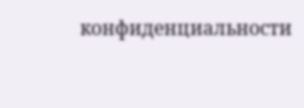конфиденциальности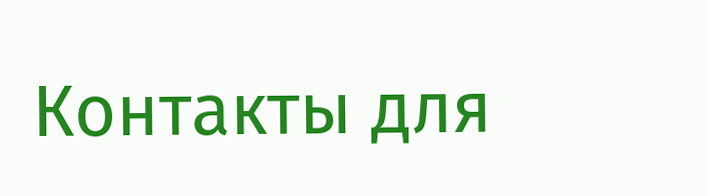Контакты для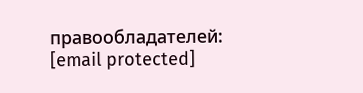правообладателей: [email protected]